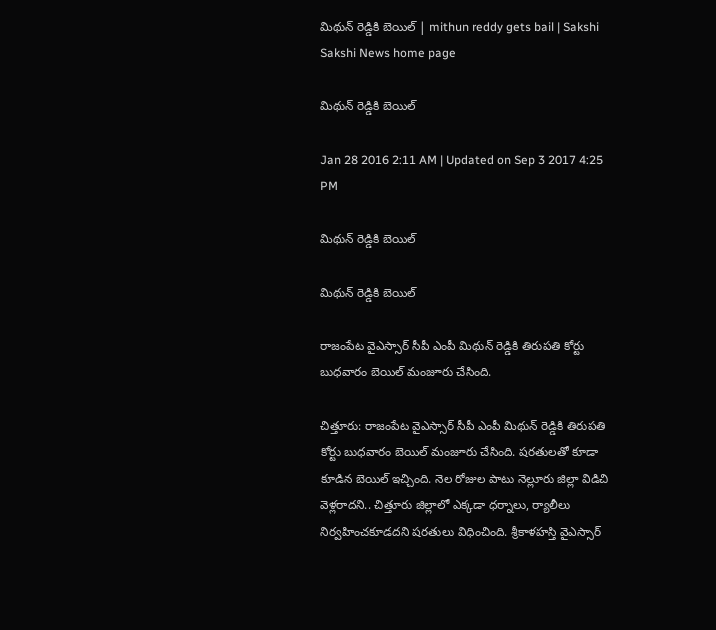మిథున్ రెడ్డికి బెయిల్ | mithun reddy gets bail | Sakshi
Sakshi News home page

మిథున్ రెడ్డికి బెయిల్

Jan 28 2016 2:11 AM | Updated on Sep 3 2017 4:25 PM

మిథున్ రెడ్డికి బెయిల్

మిథున్ రెడ్డికి బెయిల్

రాజంపేట వైఎస్సార్ సీపీ ఎంపీ మిథున్ రెడ్డికి తిరుపతి కోర్టు బుధవారం బెయిల్ మంజూరు చేసింది.

చిత్తూరు: రాజంపేట వైఎస్సార్ సీపీ ఎంపీ మిథున్ రెడ్డికి తిరుపతి కోర్టు బుధవారం బెయిల్ మంజూరు చేసింది. షరతులతో కూడా కూడిన బెయిల్ ఇచ్చింది. నెల రోజుల పాటు నెల్లూరు జిల్లా విడిచి వెళ్లరాదని.. చిత్తూరు జిల్లాలో ఎక్కడా ధర్నాలు, ర్యాలీలు నిర్వహించకూడదని షరతులు విధించింది. శ్రీకాళహస్తి వైఎస్సార్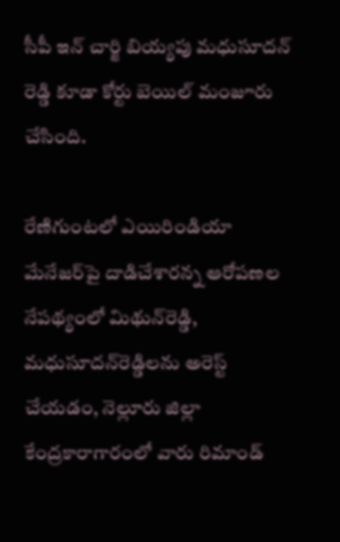సీపీ ఇన్ చార్జి బియ్యపు మధుసూదన్ రెడ్డి కూడా కోర్టు బెయిల్ మంజూరు చేసింది.

రేణిగుంటలో ఎయిరిండియా మేనేజర్‌పై దాడిచేశారన్న ఆరోపణల నేపథ్యంలో మిథున్‌రెడ్డి, మధుసూదన్‌రెడ్డిలను అరెస్ట్ చేయడం, నెల్లూరు జిల్లా కేంద్రకారాగారంలో వారు రిమాండ్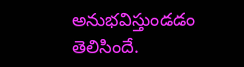అనుభవిస్తుండడం తెలిసిందే.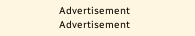Advertisement
Advertisement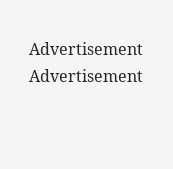Advertisement
Advertisement